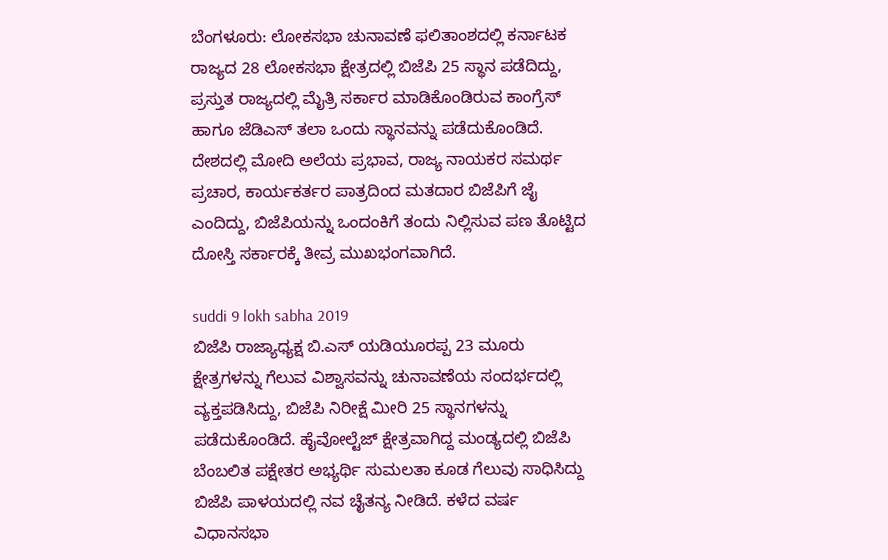ಬೆಂಗಳೂರು: ಲೋಕಸಭಾ ಚುನಾವಣೆ ಫಲಿತಾಂಶದಲ್ಲಿ ಕರ್ನಾಟಕ ರಾಜ್ಯದ 28 ಲೋಕಸಭಾ ಕ್ಷೇತ್ರದಲ್ಲಿ ಬಿಜೆಪಿ 25 ಸ್ಥಾನ ಪಡೆದಿದ್ದು, ಪ್ರಸ್ತುತ ರಾಜ್ಯದಲ್ಲಿ ಮೈತ್ರಿ ಸರ್ಕಾರ ಮಾಡಿಕೊಂಡಿರುವ ಕಾಂಗ್ರೆಸ್ ಹಾಗೂ ಜೆಡಿಎಸ್ ತಲಾ ಒಂದು ಸ್ಥಾನವನ್ನು ಪಡೆದುಕೊಂಡಿದೆ. ದೇಶದಲ್ಲಿ ಮೋದಿ ಅಲೆಯ ಪ್ರಭಾವ, ರಾಜ್ಯ ನಾಯಕರ ಸಮರ್ಥ ಪ್ರಚಾರ, ಕಾರ್ಯಕರ್ತರ ಪಾತ್ರದಿಂದ ಮತದಾರ ಬಿಜೆಪಿಗೆ ಜೈ ಎಂದಿದ್ದು, ಬಿಜೆಪಿಯನ್ನು ಒಂದಂಕಿಗೆ ತಂದು ನಿಲ್ಲಿಸುವ ಪಣ ತೊಟ್ಟಿದ ದೋಸ್ತಿ ಸರ್ಕಾರಕ್ಕೆ ತೀವ್ರ ಮುಖಭಂಗವಾಗಿದೆ.

suddi 9 lokh sabha 2019
ಬಿಜೆಪಿ ರಾಜ್ಯಾಧ್ಯಕ್ಷ ಬಿ.ಎಸ್ ಯಡಿಯೂರಪ್ಪ 23 ಮೂರು ಕ್ಷೇತ್ರಗಳನ್ನು ಗೆಲುವ ವಿಶ್ವಾಸವನ್ನು ಚುನಾವಣೆಯ ಸಂದರ್ಭದಲ್ಲಿ ವ್ಯಕ್ತಪಡಿಸಿದ್ದು, ಬಿಜೆಪಿ ನಿರೀಕ್ಷೆ ಮೀರಿ 25 ಸ್ಥಾನಗಳನ್ನು ಪಡೆದುಕೊಂಡಿದೆ. ಹೈವೋಲ್ಟೆಜ್ ಕ್ಷೇತ್ರವಾಗಿದ್ದ ಮಂಡ್ಯದಲ್ಲಿ ಬಿಜೆಪಿ ಬೆಂಬಲಿತ ಪಕ್ಷೇತರ ಅಭ್ಯರ್ಥಿ ಸುಮಲತಾ ಕೂಡ ಗೆಲುವು ಸಾಧಿಸಿದ್ದು ಬಿಜೆಪಿ ಪಾಳಯದಲ್ಲಿ ನವ ಚೈತನ್ಯ ನೀಡಿದೆ. ಕಳೆದ ವರ್ಷ ವಿಧಾನಸಭಾ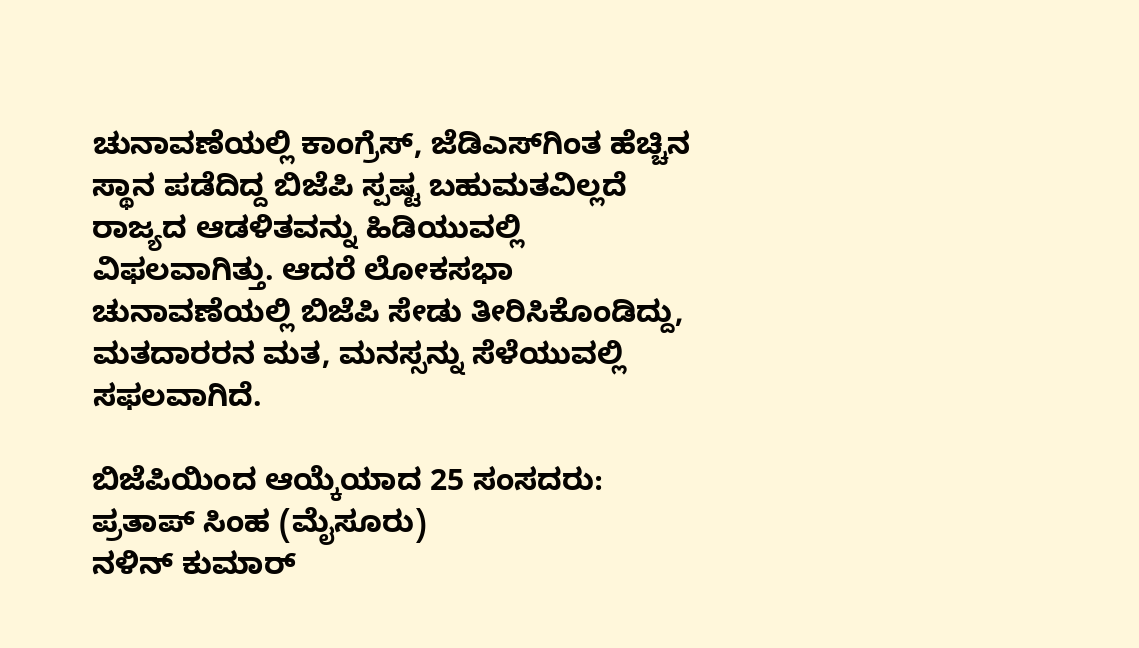ಚುನಾವಣೆಯಲ್ಲಿ ಕಾಂಗ್ರೆಸ್, ಜೆಡಿಎಸ್‍ಗಿಂತ ಹೆಚ್ಚಿನ ಸ್ಥಾನ ಪಡೆದಿದ್ದ ಬಿಜೆಪಿ ಸ್ಪಷ್ಟ ಬಹುಮತವಿಲ್ಲದೆ ರಾಜ್ಯದ ಆಡಳಿತವನ್ನು ಹಿಡಿಯುವಲ್ಲಿ ವಿಫಲವಾಗಿತ್ತು. ಆದರೆ ಲೋಕಸಭಾ ಚುನಾವಣೆಯಲ್ಲಿ ಬಿಜೆಪಿ ಸೇಡು ತೀರಿಸಿಕೊಂಡಿದ್ದು, ಮತದಾರರನ ಮತ, ಮನಸ್ಸನ್ನು ಸೆಳೆಯುವಲ್ಲಿ ಸಫಲವಾಗಿದೆ.

ಬಿಜೆಪಿಯಿಂದ ಆಯ್ಕೆಯಾದ 25 ಸಂಸದರು:
ಪ್ರತಾಪ್ ಸಿಂಹ (ಮೈಸೂರು)
ನಳಿನ್ ಕುಮಾರ್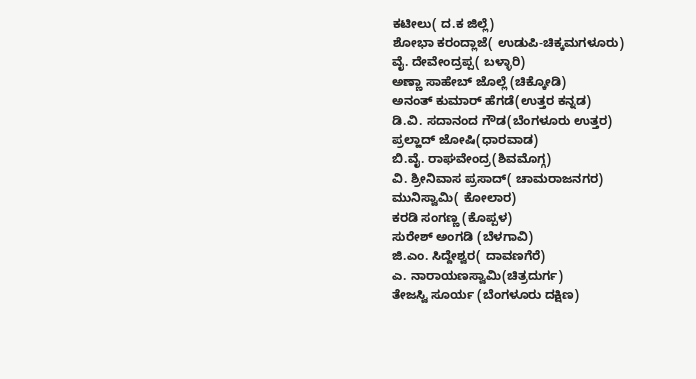ಕಟೀಲು( ದ.ಕ ಜಿಲ್ಲೆ)
ಶೋಭಾ ಕರಂದ್ಲಾಜೆ( ಉಡುಪಿ-ಚಿಕ್ಕಮಗಳೂರು)
ವೈ. ದೇವೇಂದ್ರಪ್ಪ( ಬಳ್ಳಾರಿ)
ಅಣ್ಣಾ ಸಾಹೇಬ್ ಜೊಲ್ಲೆ (ಚಿಕ್ಕೋಡಿ)
ಅನಂತ್ ಕುಮಾರ್ ಹೆಗಡೆ(ಉತ್ತರ ಕನ್ನಡ)
ಡಿ.ವಿ. ಸದಾನಂದ ಗೌಡ(ಬೆಂಗಳೂರು ಉತ್ತರ)
ಪ್ರಲ್ಹಾದ್ ಜೋಷಿ(ಧಾರವಾಡ)
ಬಿ.ವೈ. ರಾಘವೇಂದ್ರ(ಶಿವಮೊಗ್ಗ)
ವಿ. ಶ್ರೀನಿವಾಸ ಪ್ರಸಾದ್( ಚಾಮರಾಜನಗರ)
ಮುನಿಸ್ವಾಮಿ( ಕೋಲಾರ)
ಕರಡಿ ಸಂಗಣ್ಣ (ಕೊಪ್ಪಳ)
ಸುರೇಶ್ ಅಂಗಡಿ (ಬೆಳಗಾವಿ)
ಜಿ.ಎಂ. ಸಿದ್ದೇಶ್ವರ( ದಾವಣಗೆರೆ)
ಎ. ನಾರಾಯಣಸ್ವಾಮಿ(ಚಿತ್ರದುರ್ಗ)
ತೇಜಸ್ವಿ ಸೂರ್ಯ (ಬೆಂಗಳೂರು ದಕ್ಷಿಣ)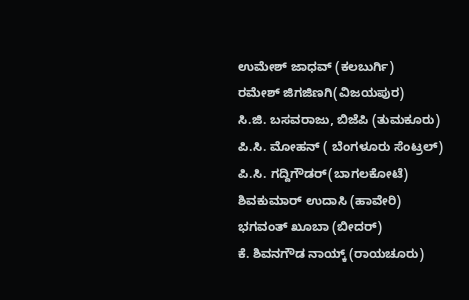ಉಮೇಶ್ ಜಾಧವ್ (ಕಲಬುರ್ಗಿ)
ರಮೇಶ್ ಜಿಗಜಿಣಗಿ(ವಿಜಯಪುರ)
ಸಿ.ಜಿ. ಬಸವರಾಜು, ಬಿಜೆಪಿ (ತುಮಕೂರು)
ಪಿ.ಸಿ. ಮೋಹನ್ ( ಬೆಂಗಳೂರು ಸೆಂಟ್ರಲ್)
ಪಿ.ಸಿ. ಗದ್ದಿಗೌಡರ್(ಬಾಗಲಕೋಟೆ)
ಶಿವಕುಮಾರ್ ಉದಾಸಿ (ಹಾವೇರಿ)
ಭಗವಂತ್ ಖೂಬಾ (ಬೀದರ್)
ಕೆ. ಶಿವನಗೌಡ ನಾಯ್ಕ್ (ರಾಯಚೂರು)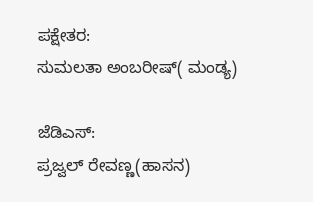ಪಕ್ಷೇತರ:
ಸುಮಲತಾ ಅಂಬರೀಷ್( ಮಂಡ್ಯ)

ಜೆಡಿಎಸ್:
ಪ್ರಜ್ವಲ್ ರೇವಣ್ಣ(ಹಾಸನ)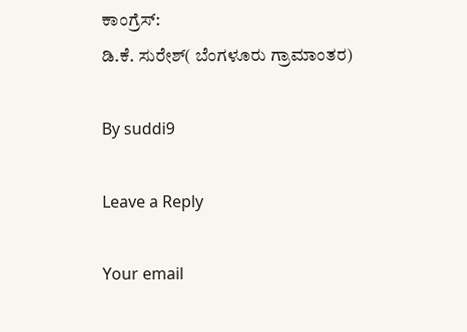ಕಾಂಗ್ರೆಸ್:
ಡಿ.ಕೆ. ಸುರೇಶ್( ಬೆಂಗಳೂರು ಗ್ರಾಮಾಂತರ)

By suddi9

Leave a Reply

Your email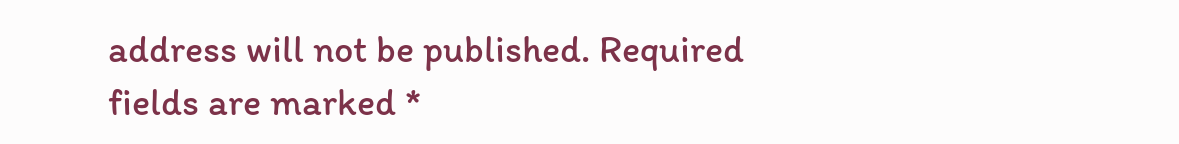address will not be published. Required fields are marked *